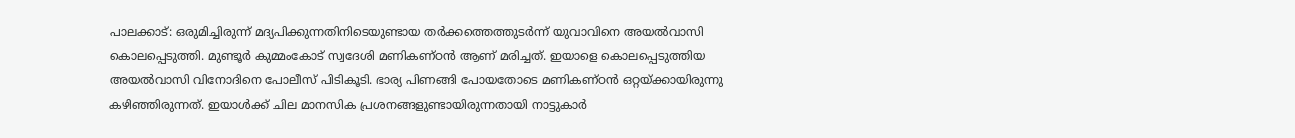പാലക്കാട്: ഒരുമിച്ചിരുന്ന് മദ്യപിക്കുന്നതിനിടെയുണ്ടായ തർക്കത്തെത്തുടർന്ന് യുവാവിനെ അയൽവാസി കൊലപ്പെടുത്തി. മുണ്ടൂർ കുമ്മംകോട് സ്വദേശി മണികണ്ഠൻ ആണ് മരിച്ചത്. ഇയാളെ കൊലപ്പെടുത്തിയ അയൽവാസി വിനോദിനെ പോലീസ് പിടികൂടി. ഭാര്യ പിണങ്ങി പോയതോടെ മണികണ്ഠൻ ഒറ്റയ്ക്കായിരുന്നു കഴിഞ്ഞിരുന്നത്. ഇയാൾക്ക് ചില മാനസിക പ്രശനങ്ങളുണ്ടായിരുന്നതായി നാട്ടുകാർ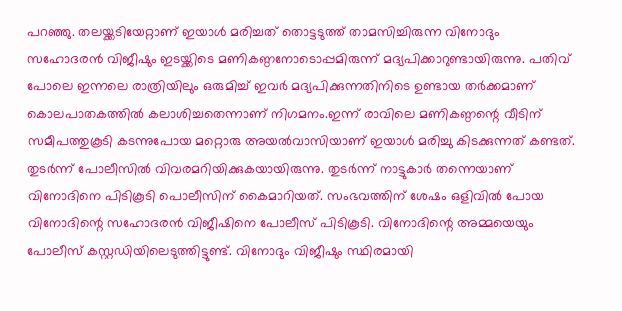പറഞ്ഞു. തലയ്ക്കടിയേറ്റാണ് ഇയാൾ മരിച്ചത് തൊട്ടടുത്ത് താമസിച്ചിരുന്ന വിനോദും സഹോദരൻ വിജീഷും ഇടയ്ക്കിടെ മണികണ്ഠനോടൊപ്പമിരുന്ന് മദ്യപിക്കാറുണ്ടായിരുന്നു. പതിവ് പോലെ ഇന്നലെ രാത്രിയിലും ഒരുമിച്ച് ഇവർ മദ്യപിക്കുന്നതിനിടെ ഉണ്ടായ തർക്കമാണ് കൊലപാതകത്തിൽ കലാശിച്ചതെന്നാണ് നിഗമനം.ഇന്ന് രാവിലെ മണികണ്ഠന്റെ വീടിന് സമീപത്തുകൂടി കടന്നുപോയ മറ്റൊരു അയൽവാസിയാണ് ഇയാൾ മരിച്ചു കിടക്കുന്നത് കണ്ടത്. തുടർന്ന് പോലീസിൽ വിവരമറിയിക്കുകയായിരുന്നു. തുടർന്ന് നാട്ടുകാർ തന്നെയാണ് വിനോദിനെ പിടികൂടി പൊലീസിന് കൈമാറിയത്. സംഭവത്തിന് ശേഷം ഒളിവിൽ പോയ വിനോദിന്റെ സഹോദരൻ വിജീഷിനെ പോലീസ് പിടികൂടി. വിനോദിന്റെ അമ്മയെയും പോലീസ് കസ്റ്റഡിയിലെടുത്തിട്ടുണ്ട്. വിനോദും വിജീഷും സ്ഥിരമായി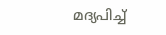മദ്യപിച്ച്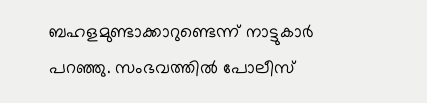ബഹളമുണ്ടാക്കാറുണ്ടെന്ന് നാട്ടുകാർ പറഞ്ഞു. സംഭവത്തിൽ പോലീസ്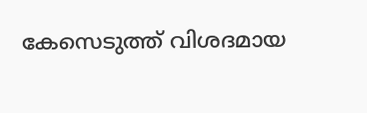കേസെടുത്ത് വിശദമായ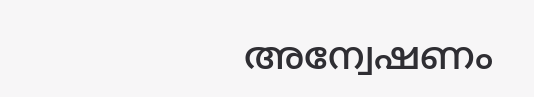അന്വേഷണം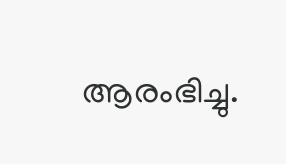ആരംഭിച്ചു.